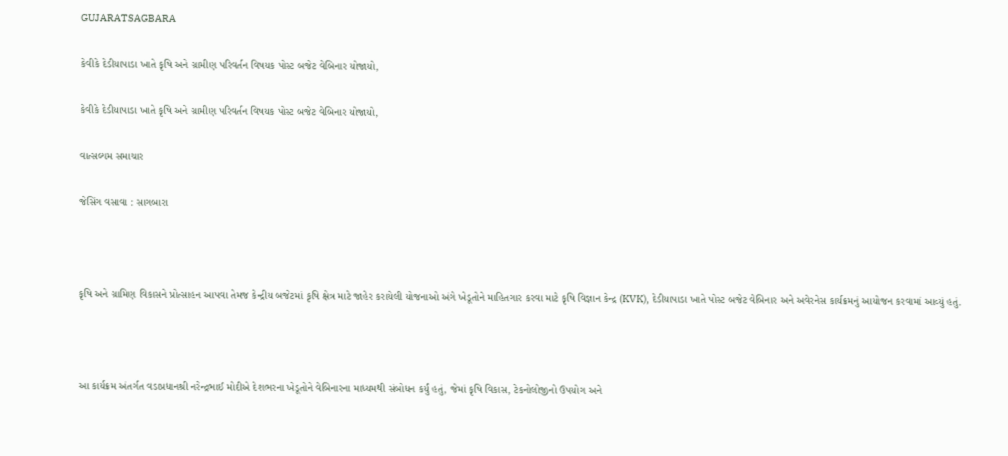GUJARATSAGBARA

કેવીકે દેડીયાપાડા ખાતે કૃષિ અને ગ્રામીણ પરિવર્તન વિષયક પોસ્ટ બજેટ વેબિનાર યોજાયો,

કેવીકે દેડીયાપાડા ખાતે કૃષિ અને ગ્રામીણ પરિવર્તન વિષયક પોસ્ટ બજેટ વેબિનાર યોજાયો,

વાત્સલ્યમ સમાચાર

જેસિંગ વસાવા : સાગબારા



કૃષિ અને ગ્રામિણ વિકાસને પ્રોત્સાહન આપવા તેમજ કેન્દ્રીય બજેટમાં કૃષિ ક્ષેત્ર માટે જાહેર કરાયેલી યોજનાઓ અંગે ખેડૂતોને માહિતગાર કરવા માટે કૃષિ વિજ્ઞાન કેન્દ્ર (KVK), દેડીયાપાડા ખાતે પોસ્ટ બજેટ વેબિનાર અને અવેરનેસ કાર્યક્રમનું આયોજન કરવામાં આવ્યું હતું.



આ કાર્યક્રમ અંતર્ગત વડાપ્રધાનશ્રી નરેન્દ્રભાઈ મોદીએ દેશભરના ખેડૂતોને વેબિનારના માધ્યમથી સંબોધન કર્યું હતું, જેમાં કૃષિ વિકાસ, ટેકનોલોજીનો ઉપયોગ અને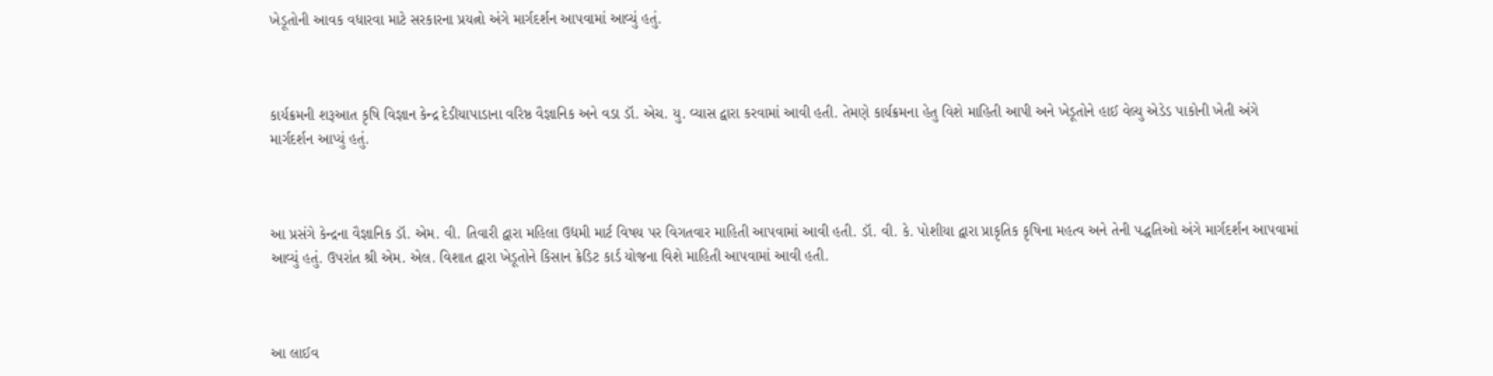ખેડૂતોની આવક વધારવા માટે સરકારના પ્રયત્નો અંગે માર્ગદર્શન આપવામાં આવ્યું હતું.



કાર્યક્રમની શરૂઆત કૃષિ વિજ્ઞાન કેન્દ્ર દેડીયાપાડાના વરિષ્ઠ વૈજ્ઞાનિક અને વડા ડૉ. એચ. યુ. વ્યાસ દ્વારા કરવામાં આવી હતી. તેમણે કાર્યક્રમના હેતુ વિશે માહિતી આપી અને ખેડૂતોને હાઈ વેલ્યુ એડેડ પાકોની ખેતી અંગે માર્ગદર્શન આપ્યું હતું.



આ પ્રસંગે કેન્દ્રના વૈજ્ઞાનિક ડૉ. એમ. વી. તિવારી દ્વારા મહિલા ઉદ્યમી માર્ટ વિષય પર વિગતવાર માહિતી આપવામાં આવી હતી. ડૉ. વી. કે. પોશીયા દ્વારા પ્રાકૃતિક કૃષિના મહત્વ અને તેની પદ્ધતિઓ અંગે માર્ગદર્શન આપવામાં આવ્યું હતું. ઉપરાંત શ્રી એમ. એલ. વિશાત દ્વારા ખેડૂતોને કિસાન ક્રેડિટ કાર્ડ યોજના વિશે માહિતી આપવામાં આવી હતી.



આ લાઈવ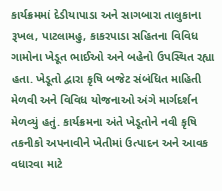કાર્યક્રમમાં દેડીયાપાડા અને સાગબારા તાલુકાના રૂખલ, પાટલામહુ, કાકરપાડા સહિતના વિવિધ ગામોના ખેડૂત ભાઈઓ અને બહેનો ઉપસ્થિત રહ્યા હતા. ખેડૂતો દ્વારા કૃષિ બજેટ સંબંધિત માહિતી મેળવી અને વિવિધ યોજનાઓ અંગે માર્ગદર્શન મેળવ્યું હતું. કાર્યક્રમના અંતે ખેડૂતોને નવી કૃષિ તકનીકો અપનાવીને ખેતીમાં ઉત્પાદન અને આવક વધારવા માટે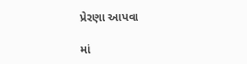પ્રેરણા આપવા

માં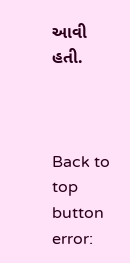આવી હતી.



Back to top button
error: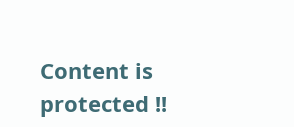Content is protected !!